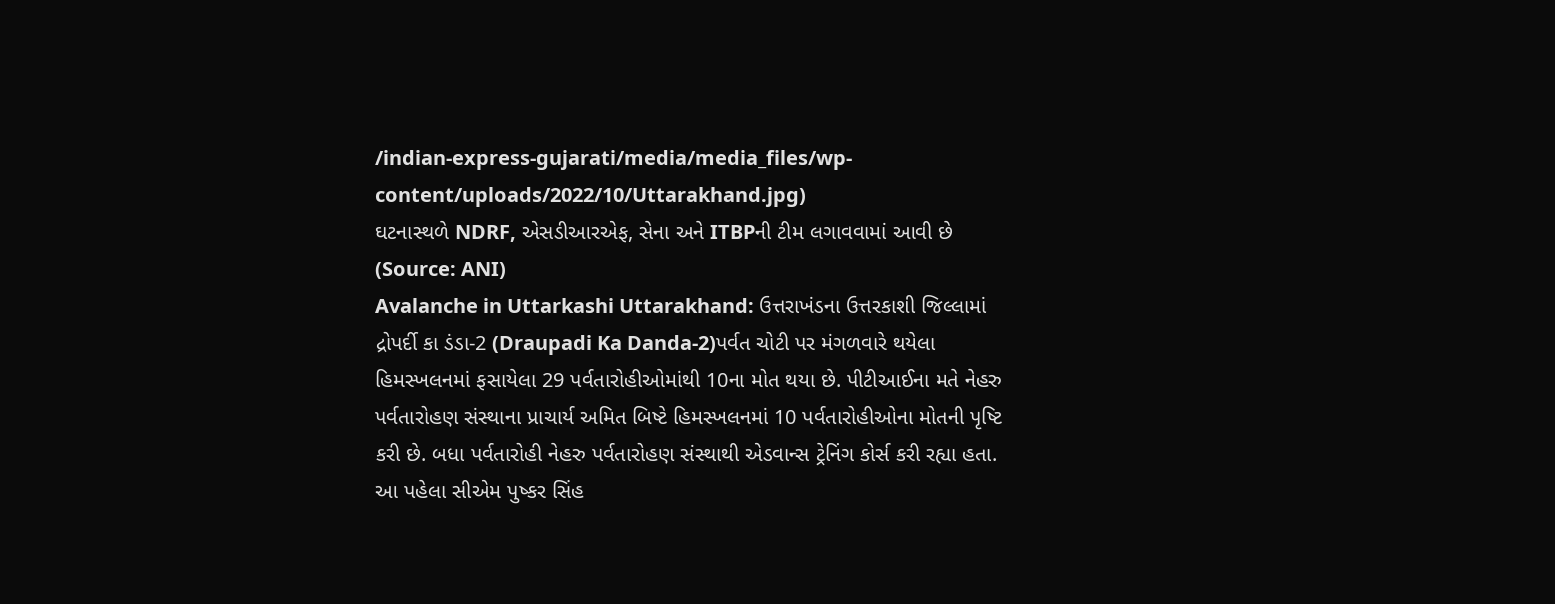/indian-express-gujarati/media/media_files/wp-content/uploads/2022/10/Uttarakhand.jpg)
ઘટનાસ્થળે NDRF, એસડીઆરએફ, સેના અને ITBPની ટીમ લગાવવામાં આવી છે (Source: ANI)
Avalanche in Uttarkashi Uttarakhand: ઉત્તરાખંડના ઉત્તરકાશી જિલ્લામાં દ્રોપર્દી કા ડંડા-2 (Draupadi Ka Danda-2)પર્વત ચોટી પર મંગળવારે થયેલા હિમસ્ખલનમાં ફસાયેલા 29 પર્વતારોહીઓમાંથી 10ના મોત થયા છે. પીટીઆઈના મતે નેહરુ પર્વતારોહણ સંસ્થાના પ્રાચાર્ય અમિત બિષ્ટે હિમસ્ખલનમાં 10 પર્વતારોહીઓના મોતની પૃષ્ટિ કરી છે. બધા પર્વતારોહી નેહરુ પર્વતારોહણ સંસ્થાથી એડવાન્સ ટ્રેનિંગ કોર્સ કરી રહ્યા હતા.
આ પહેલા સીએમ પુષ્કર સિંહ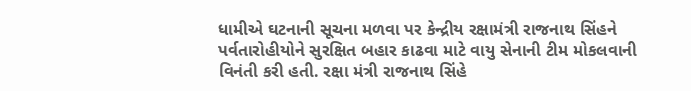ધામીએ ઘટનાની સૂચના મળવા પર કેન્દ્રીય રક્ષામંત્રી રાજનાથ સિંહને પર્વતારોહીયોને સુરક્ષિત બહાર કાઢવા માટે વાયુ સેનાની ટીમ મોકલવાની વિનંતી કરી હતી. રક્ષા મંત્રી રાજનાથ સિંહે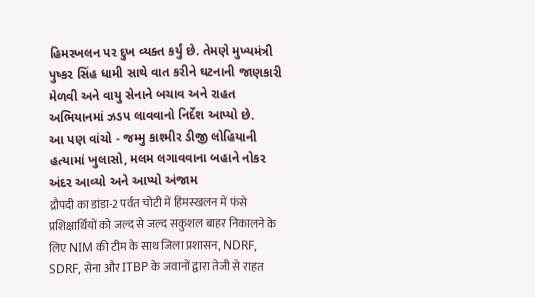હિમસ્ખલન પર દુખ વ્યક્ત કર્યું છે. તેમણે મુખ્યમંત્રી પુષ્કર સિંહ ધામી સાથે વાત કરીને ઘટનાની જાણકારી મેળવી અને વાયુ સેનાને બચાવ અને રાહત અભિયાનમાં ઝડપ લાવવાનો નિર્દેશ આપ્યો છે.
આ પણ વાંચો - જમ્મુ કાશ્મીર ડીજી લોહિયાની હત્યામાં ખુલાસો, મલમ લગાવવાના બહાને નોકર અંદર આવ્યો અને આપ્યો અંજામ
द्रौपदी का डांडा-2 पर्वत चोटी में हिमस्खलन में फंसे प्रशिक्षार्थियों को जल्द से जल्द सकुशल बाहर निकालने के लिए NIM की टीम के साथ जिला प्रशासन, NDRF, SDRF, सेना और ITBP के जवानों द्वारा तेजी से राहत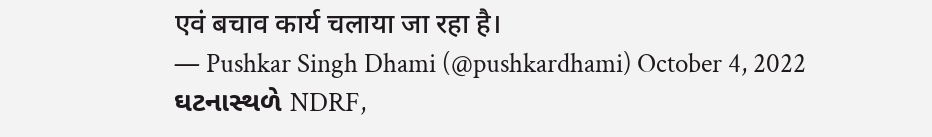एवं बचाव कार्य चलाया जा रहा है।
— Pushkar Singh Dhami (@pushkardhami) October 4, 2022
ઘટનાસ્થળે NDRF,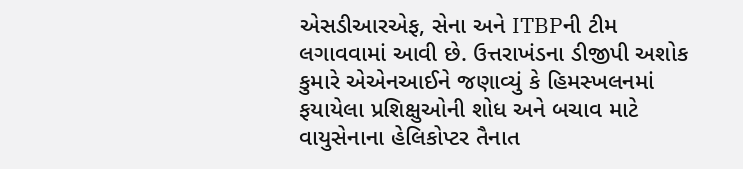એસડીઆરએફ, સેના અને ITBPની ટીમ લગાવવામાં આવી છે. ઉત્તરાખંડના ડીજીપી અશોક કુમારે એએનઆઈને જણાવ્યું કે હિમસ્ખલનમાં ફયાયેલા પ્રશિક્ષુઓની શોધ અને બચાવ માટે વાયુસેનાના હેલિકોપ્ટર તૈનાત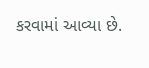કરવામાં આવ્યા છે.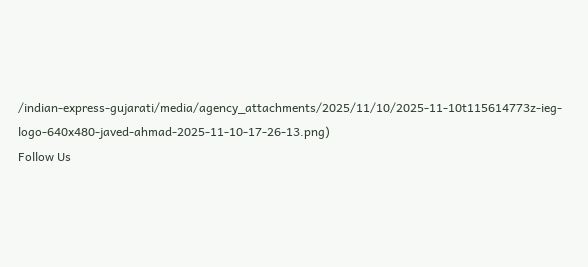/indian-express-gujarati/media/agency_attachments/2025/11/10/2025-11-10t115614773z-ieg-logo-640x480-javed-ahmad-2025-11-10-17-26-13.png)
Follow Us